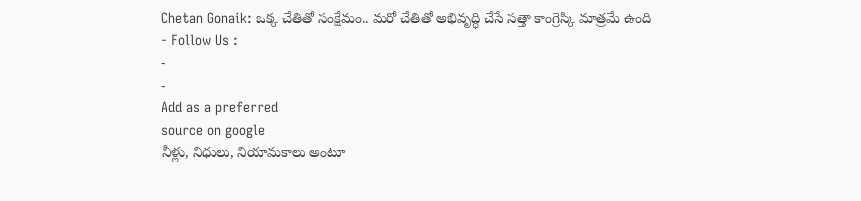Chetan Gonaik: ఒక్క చేతితో సంక్షేమం.. మరో చేతితో అభివృద్ధి చేసే సత్తా కాంగ్రెస్కి మాత్రమే ఉంది
- Follow Us :
-
-
Add as a preferred
source on google
నీళ్లు, నిధులు, నియామకాలు అంటూ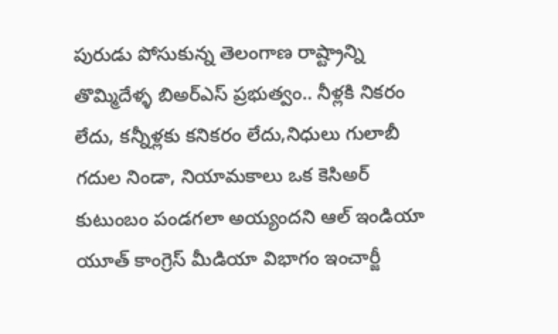పురుడు పోసుకున్న తెలంగాణ రాష్ట్రాన్ని తొమ్మిదేళ్ళ బిఅర్ఎస్ ప్రభుత్వం.. నీళ్లకి నికరం లేదు, కన్నీళ్లకు కనికరం లేదు,నిధులు గులాబీ గదుల నిండా, నియామకాలు ఒక కెసిఅర్ కుటుంబం పండగలా అయ్యందని ఆల్ ఇండియా యూత్ కాంగ్రెస్ మీడియా విభాగం ఇంచార్జీ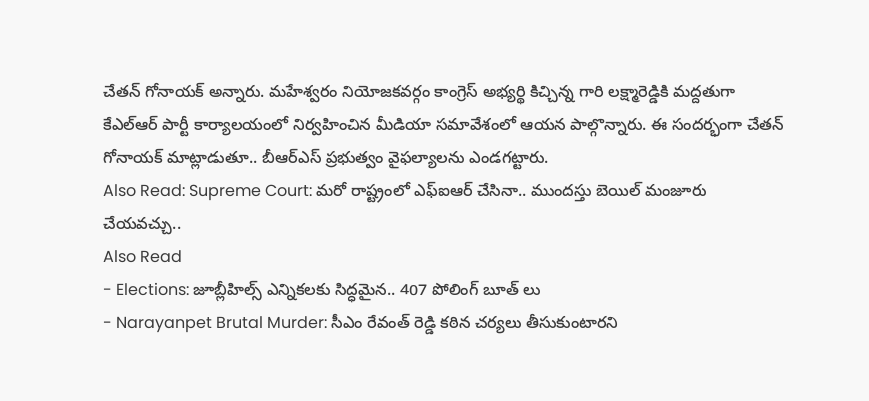చేతన్ గోనాయక్ అన్నారు. మహేశ్వరం నియోజకవర్గం కాంగ్రెస్ అభ్యర్థి కిచ్చిన్న గారి లక్ష్మారెడ్డికి మద్దతుగా కేఎల్ఆర్ పార్టీ కార్యాలయంలో నిర్వహించిన మీడియా సమావేశంలో ఆయన పాల్గొన్నారు. ఈ సందర్భంగా చేతన్ గోనాయక్ మాట్లాడుతూ.. బీఆర్ఎస్ ప్రభుత్వం వైఫల్యాలను ఎండగట్టారు.
Also Read: Supreme Court: మరో రాష్ట్రంలో ఎఫ్ఐఆర్ చేసినా.. ముందస్తు బెయిల్ మంజూరు చేయవచ్చు..
Also Read
- Elections: జూబ్లీహిల్స్ ఎన్నికలకు సిద్ధమైన.. 407 పోలింగ్ బూత్ లు
- Narayanpet Brutal Murder: సీఎం రేవంత్ రెడ్డి కఠిన చర్యలు తీసుకుంటారని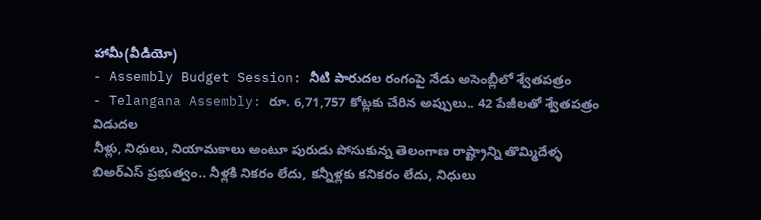హామీ(వీడియో)
- Assembly Budget Session: నీటి పారుదల రంగంపై నేడు అసెంబ్లీలో శ్వేతపత్రం
- Telangana Assembly: రూ. 6,71,757 కోట్లకు చేరిన అప్పులు.. 42 పేజీలతో శ్వేతపత్రం విడుదల
నీళ్లు, నిధులు, నియామకాలు అంటూ పురుడు పోసుకున్న తెలంగాణ రాష్ట్రాన్ని తొమ్మిదేళ్ళ బిఅర్ఎస్ ప్రభుత్వం.. నీళ్లకి నికరం లేదు, కన్నీళ్లకు కనికరం లేదు, నిధులు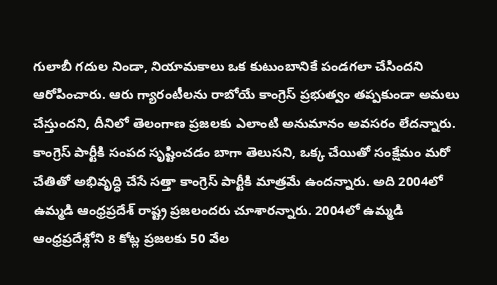గులాబీ గదుల నిండా, నియామకాలు ఒక కుటుంబానికే పండగలా చేసిందని ఆరోపించారు. ఆరు గ్యారంటీలను రాబోయే కాంగ్రెస్ ప్రభుత్వం తప్పకుండా అమలు చేస్తుందని, దీనిలో తెలంగాణ ప్రజలకు ఎలాంటి అనుమానం అవసరం లేదన్నారు. కాంగ్రెస్ పార్టీకి సంపద సృష్టించడం బాగా తెలుసని, ఒక్క చేయితో సంక్షేమం మరో చేతితో అభివృద్ధి చేసే సత్తా కాంగ్రెస్ పార్టీకి మాత్రమే ఉందన్నారు. అది 2004లో ఉమ్మడి ఆంధ్రప్రదేశ్ రాష్ట్ర ప్రజలందరు చూశారన్నారు. 2004లో ఉమ్మడి ఆంధ్రప్రదేశ్లోని 8 కోట్ల ప్రజలకు 50 వేల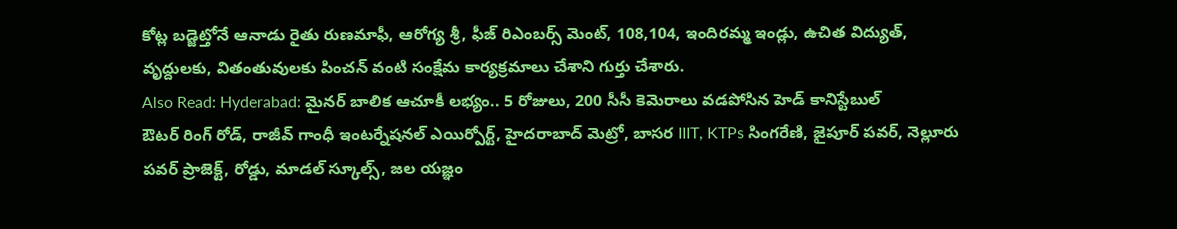కోట్ల బడ్జెట్తోనే ఆనాడు రైతు రుణమాఫీ, ఆరోగ్య శ్రీ, ఫీజ్ రిఎంబర్స్ మెంట్, 108,104, ఇందిరమ్మ ఇండ్లు, ఉచిత విద్యుత్, వృద్దులకు, వితంతువులకు పించన్ వంటి సంక్షేమ కార్యక్రమాలు చేశాని గుర్తు చేశారు.
Also Read: Hyderabad: మైనర్ బాలిక ఆచూకీ లభ్యం.. 5 రోజులు, 200 సీసీ కెమెరాలు వడపోసిన హెడ్ కానిస్టేబుల్
ఔటర్ రింగ్ రోడ్, రాజీవ్ గాంధీ ఇంటర్నేషనల్ ఎయిర్పోర్ట్, హైదరాబాద్ మెట్రో, బాసర IIIT, KTPs సింగరేణి, జైపూర్ పవర్, నెల్లూరు పవర్ ప్రాజెక్ట్, రోడ్డు, మాడల్ స్కూల్స్, జల యజ్ఞం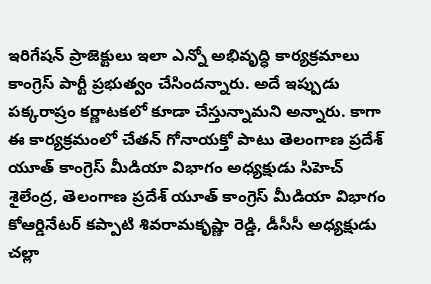ఇరిగేషన్ ప్రాజెక్టులు ఇలా ఎన్నో అభివృద్ధి కార్యక్రమాలు కాంగ్రెస్ పార్టీ ప్రభుత్వం చేసిందన్నారు. అదే ఇప్పుడు పక్కరాష్రం కర్ణాటకలో కూడా చేస్తున్నామని అన్నారు. కాగా ఈ కార్యక్రమంలో చేతన్ గోనాయక్తో పాటు తెలంగాణ ప్రదేశ్ యూత్ కాంగ్రెస్ మీడియా విభాగం అధ్యక్షుడు సిహెచ్ శైలేంద్ర, తెలంగాణ ప్రదేశ్ యూత్ కాంగ్రెస్ మీడియా విభాగం కోఆర్డినేటర్ కప్పాటి శివరామకృష్ణా రెడ్డి, డీసీసీ అధ్యక్షుడు చల్లా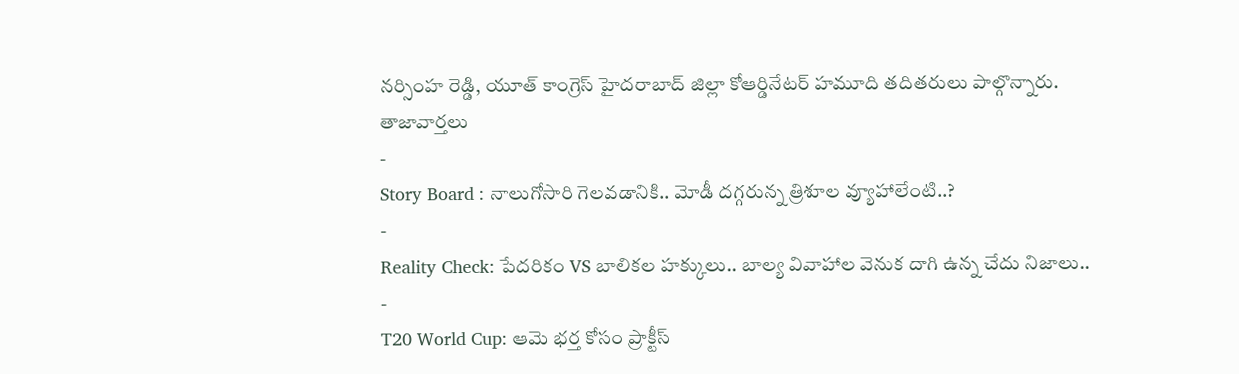నర్సింహ రెడ్డి, యూత్ కాంగ్రెస్ హైదరాబాద్ జిల్లా కోఆర్డినేటర్ హమూది తదితరులు పాల్గొన్నారు.
తాజావార్తలు
-
Story Board : నాలుగోసారి గెలవడానికి.. మోడీ దగ్గరున్న త్రిశూల వ్యూహాలేంటి..?
-
Reality Check: పేదరికం VS బాలికల హక్కులు.. బాల్య వివాహాల వెనుక దాగి ఉన్న చేదు నిజాలు..
-
T20 World Cup: ఆమె భర్త కోసం ప్రాక్టీస్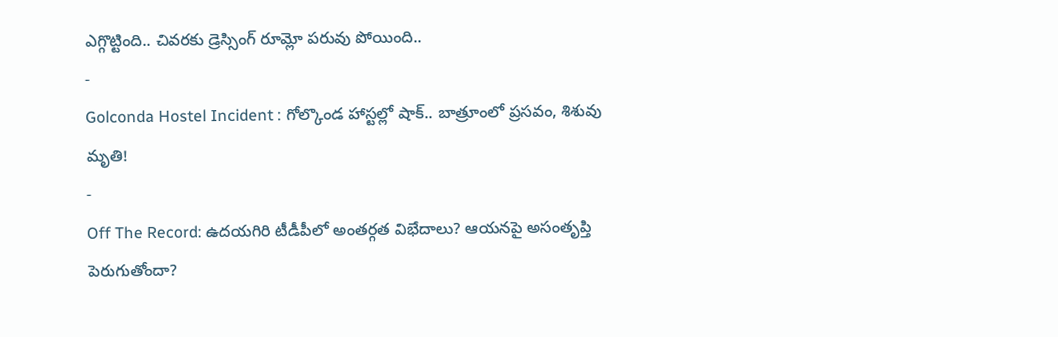ఎగ్గొట్టింది.. చివరకు డ్రెస్సింగ్ రూమ్లో పరువు పోయింది..
-
Golconda Hostel Incident : గోల్కొండ హాస్టల్లో షాక్.. బాత్రూంలో ప్రసవం, శిశువు మృతి!
-
Off The Record: ఉదయగిరి టీడీపీలో అంతర్గత విభేదాలు? ఆయనపై అసంతృప్తి పెరుగుతోందా?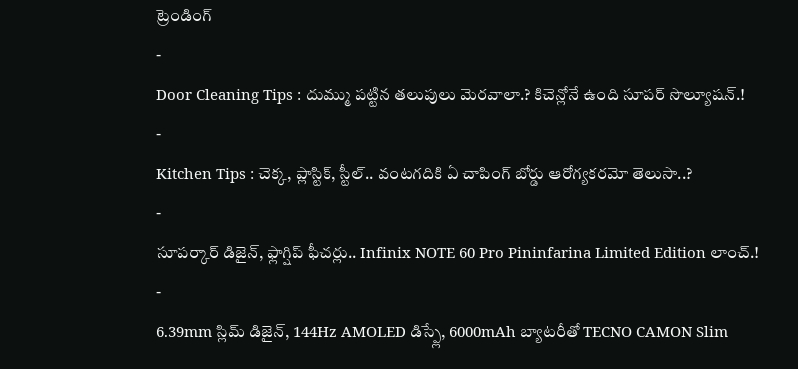ట్రెండింగ్
-
Door Cleaning Tips : దుమ్ము పట్టిన తలుపులు మెరవాలా.? కిచెన్లోనే ఉంది సూపర్ సొల్యూషన్.!
-
Kitchen Tips : చెక్క, ప్లాస్టిక్, స్టీల్.. వంటగదికి ఏ చాపింగ్ బోర్డు ఆరోగ్యకరమో తెలుసా..?
-
సూపర్కార్ డిజైన్, ఫ్లాగ్షిప్ ఫీచర్లు.. Infinix NOTE 60 Pro Pininfarina Limited Edition లాంచ్.!
-
6.39mm స్లిమ్ డిజైన్, 144Hz AMOLED డిస్ప్లే, 6000mAh బ్యాటరీతో TECNO CAMON Slim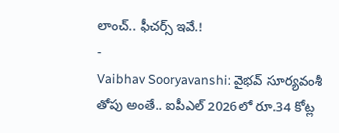లాంచ్.. ఫీచర్స్ ఇవే.!
-
Vaibhav Sooryavanshi: వైభవ్ సూర్యవంశీ తోపు అంతే.. ఐపీఎల్ 2026లో రూ.34 కోట్ల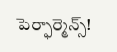పెర్ఫార్మెన్స్!